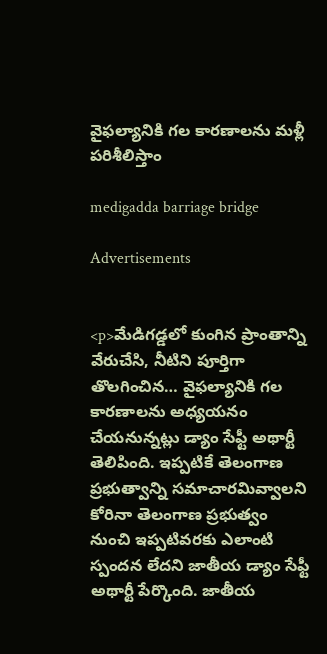వైఫల్యానికి గల కారణాలను మళ్లీ పరిశీలిస్తాం

medigadda barriage bridge

Advertisements


<p>మేడిగడ్డలో కుంగిన ప్రాంతాన్ని వేరుచేసి, నీటిని పూర్తిగా తొలగించిన… వైఫల్యానికి గల కారణాలను అధ్యయనం చేయనున్నట్లు డ్యాం సేఫ్టీ అథార్టీ తెలిపింది. ఇప్పటికే తెలంగాణ ప్రభుత్వాన్ని సమాచారమివ్వాలని కోరినా తెలంగాణ ప్రభుత్వం నుంచి ఇప్పటివరకు ఎలాంటి స్పందన లేదని జాతీయ డ్యాం సేఫ్టీ అథార్టీ పేర్కొంది. జాతీయ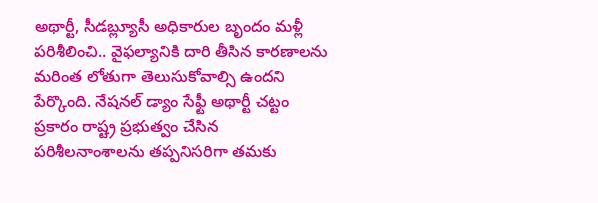అథార్టీ, సీడబ్ల్యూసీ అధికారుల బృందం మళ్లీ పరిశీలించి.. వైఫల్యానికి దారి తీసిన కారణాలను మరింత లోతుగా తెలుసుకోవాల్సి ఉందని పేర్కొంది. నేషనల్‌ డ్యాం సేఫ్టీ అథార్టీ చట్టం ప్రకారం రాష్ట్ర ప్రభుత్వం చేసిన పరిశీలనాంశాలను తప్పనిసరిగా తమకు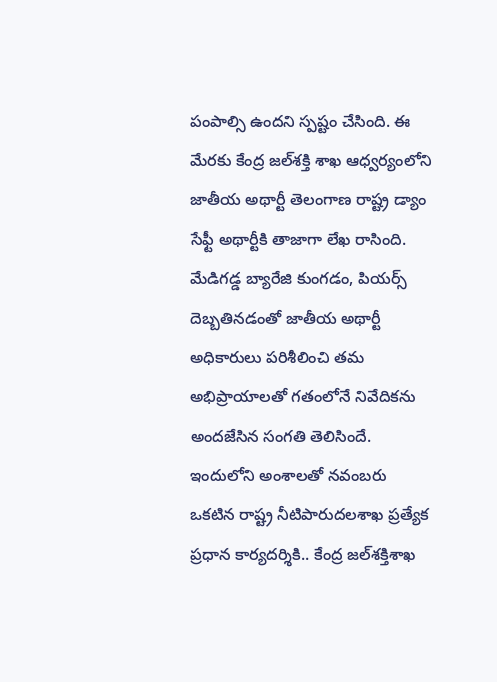పంపాల్సి ఉందని స్పష్టం చేసింది. ఈ మేరకు కేంద్ర జల్‌శక్తి శాఖ ఆధ్వర్యంలోని జాతీయ అథార్టీ తెలంగాణ రాష్ట్ర డ్యాం సేఫ్టీ అథార్టీకి తాజాగా లేఖ రాసింది. మేడిగడ్డ బ్యారేజి కుంగడం, పియర్స్‌ దెబ్బతినడంతో జాతీయ అథార్టీ అధికారులు పరిశీలించి తమ అభిప్రాయాలతో గతంలోనే నివేదికను అందజేసిన సంగతి తెలిసిందే. ఇందులోని అంశాలతో నవంబరు ఒకటిన రాష్ట్ర నీటిపారుదలశాఖ ప్రత్యేక ప్రధాన కార్యదర్శికి.. కేంద్ర జల్‌శక్తిశాఖ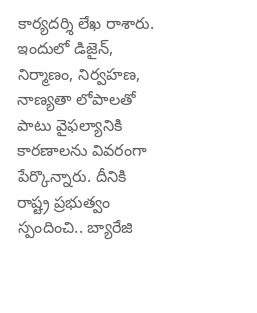కార్యదర్శి లేఖ రాశారు. ఇందులో డిజైన్‌, నిర్మాణం, నిర్వహణ, నాణ్యతా లోపాలతో పాటు వైఫల్యానికి కారణాలను వివరంగా పేర్కొన్నారు. దీనికి రాష్ట్ర ప్రభుత్వం స్పందించి.. బ్యారేజి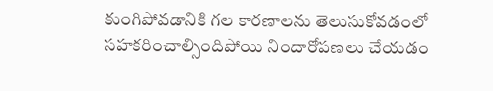కుంగిపోవడానికి గల కారణాలను తెలుసుకోవడంలో సహకరించాల్సిందిపోయి నిందారోపణలు చేయడం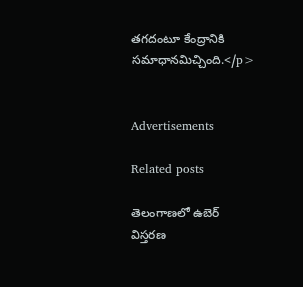తగదంటూ కేంద్రానికి సమాధానమిచ్చింది.</p>


Advertisements

Related posts

తెలంగాణలో ఉబెర్ విస్తరణ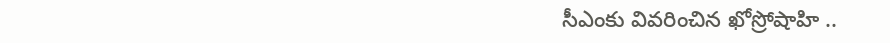సీఎంకు వివరించిన ఖోస్రోషాహి ..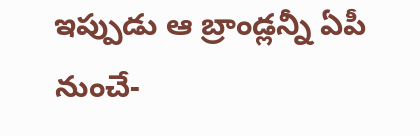ఇప్పుడు ఆ బ్రాండ్లన్నీ ఏపీ నుంచే-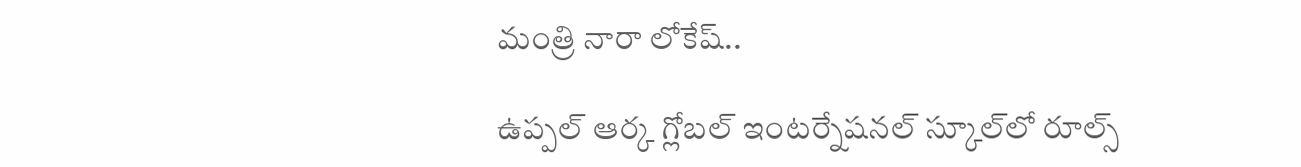మంత్రి నారా లోకేష్..

ఉప్పల్‌ ఆర్క గ్లోబల్‌ ఇంటర్నేషనల్‌ స్కూల్‌లో రూల్స్‌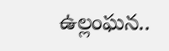ఉల్లంఘన..